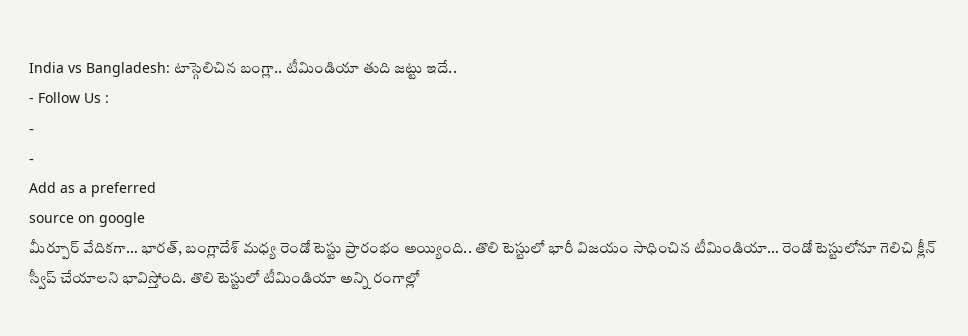India vs Bangladesh: టాస్గెలిచిన బంగ్లా.. టీమిండియా తుది జట్టు ఇదే..
- Follow Us :
-
-
Add as a preferred
source on google
మీర్పూర్ వేదికగా… భారత్, బంగ్లాదేశ్ మధ్య రెండో టెస్టు ప్రారంభం అయ్యింది.. తొలి టెస్టులో భారీ విజయం సాధించిన టీమిండియా… రెండో టెస్టులోనూ గెలిచి క్లీన్ స్వీప్ చేయాలని భావిస్తోంది. తొలి టెస్టులో టీమిండియా అన్ని రంగాల్లో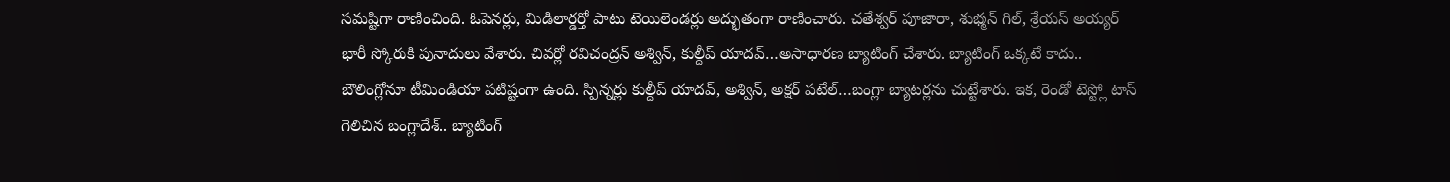సమష్టిగా రాణించింది. ఓపెనర్లు, మిడిలార్డర్తో పాటు టెయిలెండర్లు అద్భుతంగా రాణించారు. చతేశ్వర్ పూజారా, శుభ్మన్ గిల్, శ్రేయస్ అయ్యర్ భారీ స్కోరుకి పునాదులు వేశారు. చివర్లో రవిచంద్రన్ అశ్విన్, కుల్దీప్ యాదవ్…అసాధారణ బ్యాటింగ్ చేశారు. బ్యాటింగ్ ఒక్కటే కాదు.. బౌలింగ్లోనూ టీమిండియా పటిష్టంగా ఉంది. స్పిన్నర్లు కుల్దీప్ యాదవ్, అశ్విన్, అక్షర్ పటేల్…బంగ్లా బ్యాటర్లను చుట్టేశారు. ఇక, రెండో టెస్ట్లో టాస్ గెలిచిన బంగ్లాదేశ్.. బ్యాటింగ్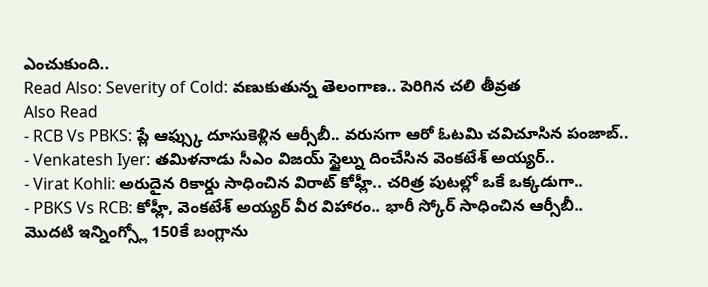ఎంచుకుంది..
Read Also: Severity of Cold: వణుకుతున్న తెలంగాణ.. పెరిగిన చలి తీవ్రత
Also Read
- RCB Vs PBKS: ప్లే ఆఫ్స్కు దూసుకెళ్లిన ఆర్సీబీ.. వరుసగా ఆరో ఓటమి చవిచూసిన పంజాబ్..
- Venkatesh Iyer: తమిళనాడు సీఎం విజయ్ స్టైల్ను దించేసిన వెంకటేశ్ అయ్యర్..
- Virat Kohli: అరుదైన రికార్డు సాధించిన విరాట్ కోహ్లీ.. చరిత్ర పుటల్లో ఒకే ఒక్కడుగా..
- PBKS Vs RCB: కోహ్లీ, వెంకటేశ్ అయ్యర్ వీర విహారం.. భారీ స్కోర్ సాధించిన ఆర్సీబీ..
మొదటి ఇన్నింగ్స్లో 150కే బంగ్లాను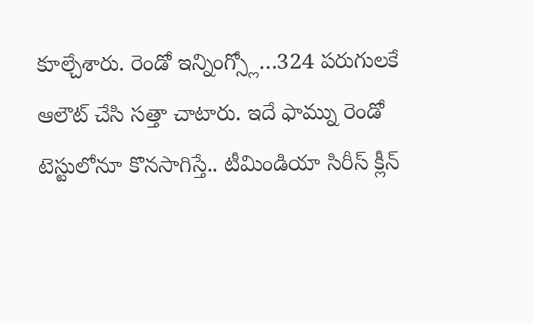కూల్చేశారు. రెండో ఇన్నింగ్స్లో…324 పరుగులకే ఆలౌట్ చేసి సత్తా చాటారు. ఇదే ఫామ్ను రెండో టెస్టులోనూ కొనసాగిస్తే.. టీమిండియా సిరీస్ క్లీన్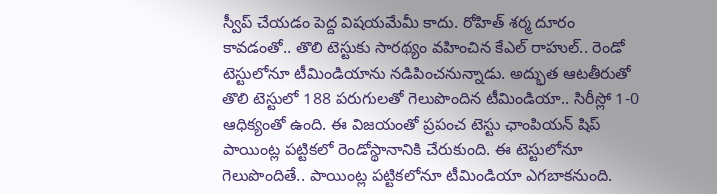స్వీప్ చేయడం పెద్ద విషయమేమీ కాదు. రోహిత్ శర్మ దూరం కావడంతో.. తొలి టెస్టుకు సారథ్యం వహించిన కేఎల్ రాహుల్.. రెండో టెస్టులోనూ టీమిండియాను నడిపించనున్నాడు. అద్భుత ఆటతీరుతో తొలి టెస్టులో 188 పరుగులతో గెలుపొందిన టీమిండియా.. సిరీస్లో 1-0 ఆధిక్యంతో ఉంది. ఈ విజయంతో ప్రపంచ టెస్టు ఛాంపియన్ షిప్ పాయింట్ల పట్టికలో రెండోస్థానానికి చేరుకుంది. ఈ టెస్టులోనూ గెలుపొందితే.. పాయింట్ల పట్టికలోనూ టీమిండియా ఎగబాకనుంది.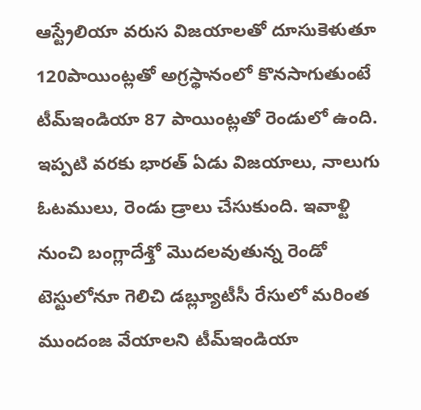ఆస్ట్రేలియా వరుస విజయాలతో దూసుకెళుతూ 120పాయింట్లతో అగ్రస్థానంలో కొనసాగుతుంటే టీమ్ఇండియా 87 పాయింట్లతో రెండులో ఉంది. ఇప్పటి వరకు భారత్ ఏడు విజయాలు, నాలుగు ఓటములు, రెండు డ్రాలు చేసుకుంది. ఇవాళ్టి నుంచి బంగ్లాదేశ్తో మొదలవుతున్న రెండో టెస్టులోనూ గెలిచి డబ్ల్యూటీసీ రేసులో మరింత ముందంజ వేయాలని టీమ్ఇండియా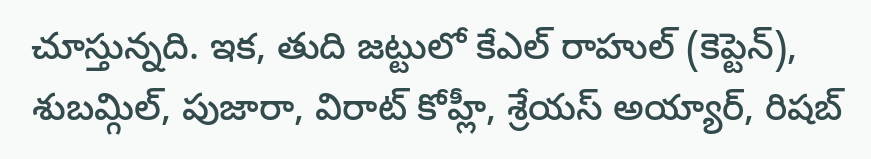చూస్తున్నది. ఇక, తుది జట్టులో కేఎల్ రాహుల్ (కెప్టెన్), శుబమ్గిల్, పుజారా, విరాట్ కోహ్లీ, శ్రేయస్ అయ్యార్, రిషబ్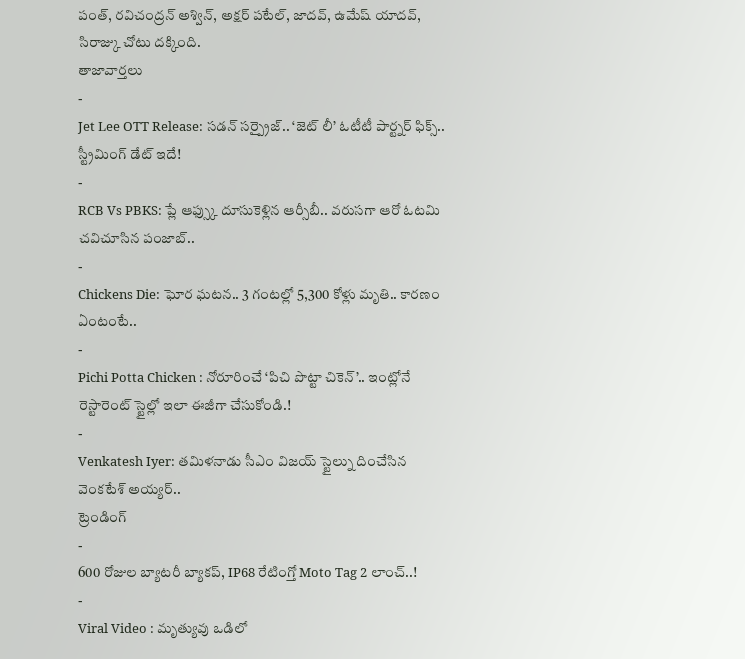పంత్, రవిచంద్రన్ అశ్విన్, అక్షర్ పటేల్, జాదవ్, ఉమేష్ యాదవ్, సిరాజ్కు చోటు దక్కింది.
తాజావార్తలు
-
Jet Lee OTT Release: సడన్ సర్ప్రైజ్.. ‘జెట్ లీ’ ఓటీటీ పార్ట్నర్ ఫిక్స్.. స్ట్రీమింగ్ డేట్ ఇదే!
-
RCB Vs PBKS: ప్లే ఆఫ్స్కు దూసుకెళ్లిన ఆర్సీబీ.. వరుసగా ఆరో ఓటమి చవిచూసిన పంజాబ్..
-
Chickens Die: ఘోర ఘటన.. 3 గంటల్లో 5,300 కోళ్లు మృతి.. కారణం ఏంటంటే..
-
Pichi Potta Chicken : నోరూరించే ‘పిచి పొట్టా చికెన్’.. ఇంట్లోనే రెస్టారెంట్ స్టైల్లో ఇలా ఈజీగా చేసుకోండి.!
-
Venkatesh Iyer: తమిళనాడు సీఎం విజయ్ స్టైల్ను దించేసిన వెంకటేశ్ అయ్యర్..
ట్రెండింగ్
-
600 రోజుల బ్యాటరీ బ్యాకప్, IP68 రేటింగ్తో Moto Tag 2 లాంచ్..!
-
Viral Video : మృత్యువు ఒడిలో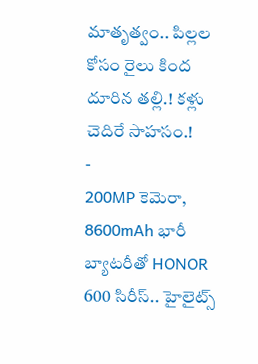మాతృత్వం.. పిల్లల కోసం రైలు కింద దూరిన తల్లి.! కళ్లు చెదిరే సాహసం.!
-
200MP కెమెరా, 8600mAh భారీ బ్యాటరీతో HONOR 600 సిరీస్.. హైలైట్స్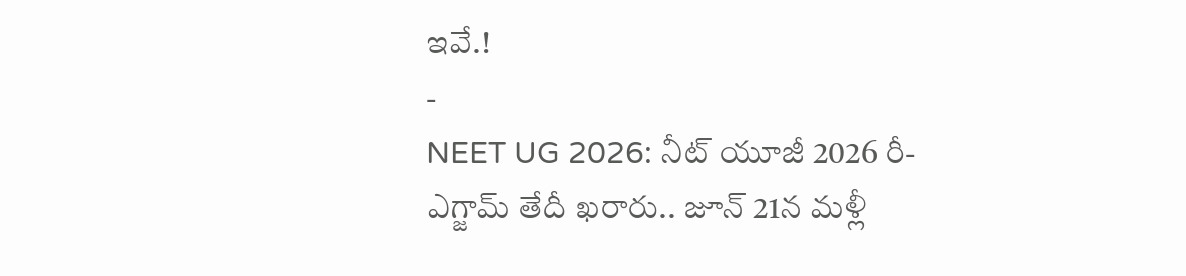ఇవే.!
-
NEET UG 2026: నీట్ యూజీ 2026 రీ-ఎగ్జామ్ తేదీ ఖరారు.. జూన్ 21న మళ్లీ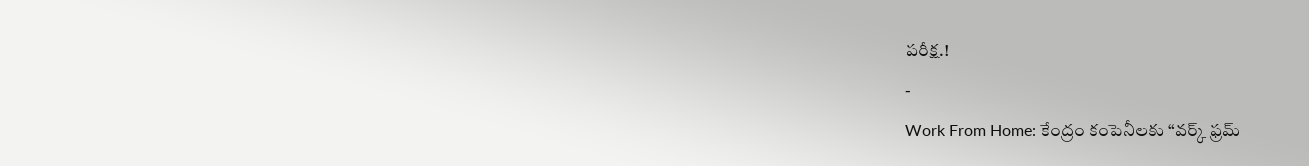పరీక్ష.!
-
Work From Home: కేంద్రం కంపెనీలకు “వర్క్ ఫ్రమ్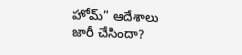హోమ్” ఆదేశాలు జారీ చేసిందా?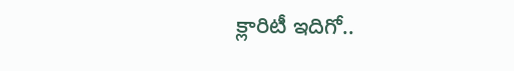క్లారిటీ ఇదిగో..